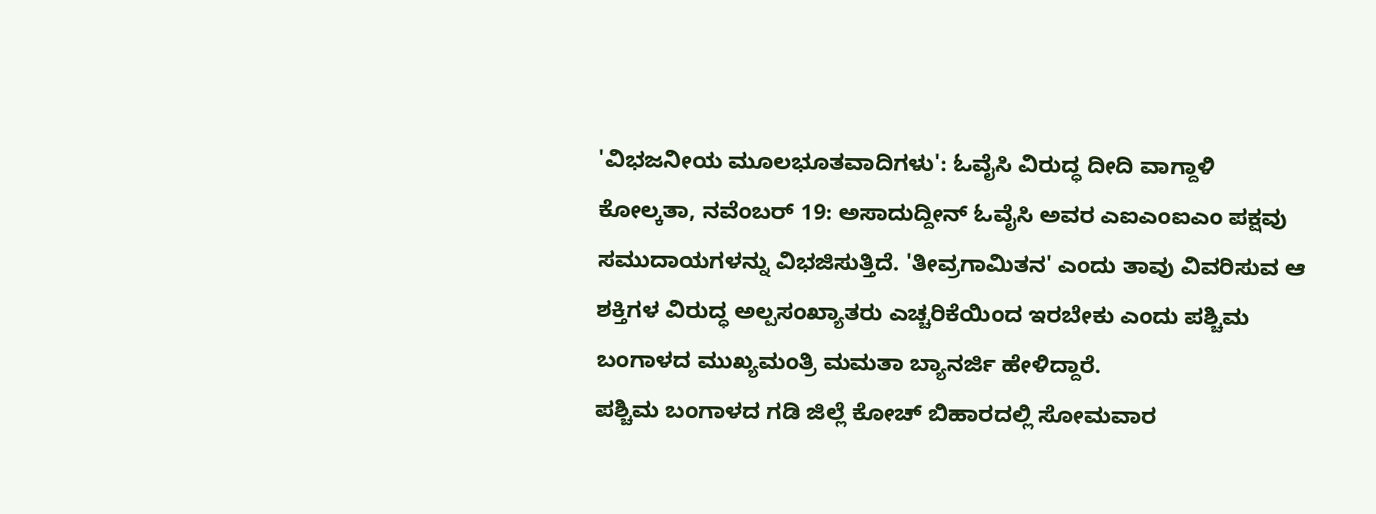'ವಿಭಜನೀಯ ಮೂಲಭೂತವಾದಿಗಳು': ಓವೈಸಿ ವಿರುದ್ಧ ದೀದಿ ವಾಗ್ದಾಳಿ
ಕೋಲ್ಕತಾ, ನವೆಂಬರ್ 19: ಅಸಾದುದ್ದೀನ್ ಓವೈಸಿ ಅವರ ಎಐಎಂಐಎಂ ಪಕ್ಷವು ಸಮುದಾಯಗಳನ್ನು ವಿಭಜಿಸುತ್ತಿದೆ. 'ತೀವ್ರಗಾಮಿತನ' ಎಂದು ತಾವು ವಿವರಿಸುವ ಆ ಶಕ್ತಿಗಳ ವಿರುದ್ಧ ಅಲ್ಪಸಂಖ್ಯಾತರು ಎಚ್ಚರಿಕೆಯಿಂದ ಇರಬೇಕು ಎಂದು ಪಶ್ಚಿಮ ಬಂಗಾಳದ ಮುಖ್ಯಮಂತ್ರಿ ಮಮತಾ ಬ್ಯಾನರ್ಜಿ ಹೇಳಿದ್ದಾರೆ.
ಪಶ್ಚಿಮ ಬಂಗಾಳದ ಗಡಿ ಜಿಲ್ಲೆ ಕೋಚ್ ಬಿಹಾರದಲ್ಲಿ ಸೋಮವಾರ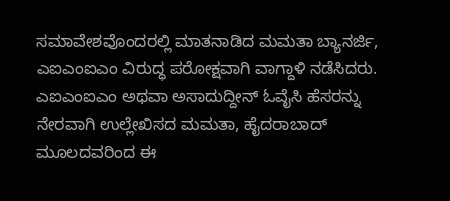ಸಮಾವೇಶವೊಂದರಲ್ಲಿ ಮಾತನಾಡಿದ ಮಮತಾ ಬ್ಯಾನರ್ಜಿ, ಎಐಎಂಐಎಂ ವಿರುದ್ಧ ಪರೋಕ್ಷವಾಗಿ ವಾಗ್ದಾಳಿ ನಡೆಸಿದರು.
ಎಐಎಂಐಎಂ ಅಥವಾ ಅಸಾದುದ್ದೀನ್ ಓವೈಸಿ ಹೆಸರನ್ನು ನೇರವಾಗಿ ಉಲ್ಲೇಖಿಸದ ಮಮತಾ, ಹೈದರಾಬಾದ್ ಮೂಲದವರಿಂದ ಈ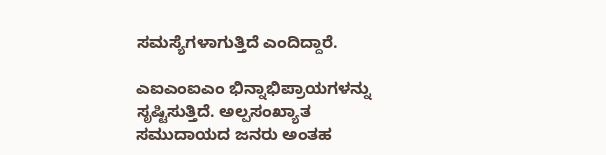ಸಮಸ್ಯೆಗಳಾಗುತ್ತಿದೆ ಎಂದಿದ್ದಾರೆ.

ಎಐಎಂಐಎಂ ಭಿನ್ನಾಭಿಪ್ರಾಯಗಳನ್ನು ಸೃಷ್ಟಿಸುತ್ತಿದೆ. ಅಲ್ಪಸಂಖ್ಯಾತ ಸಮುದಾಯದ ಜನರು ಅಂತಹ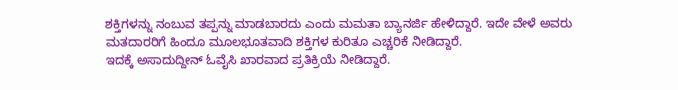ಶಕ್ತಿಗಳನ್ನು ನಂಬುವ ತಪ್ಪನ್ನು ಮಾಡಬಾರದು ಎಂದು ಮಮತಾ ಬ್ಯಾನರ್ಜಿ ಹೇಳಿದ್ದಾರೆ. ಇದೇ ವೇಳೆ ಅವರು ಮತದಾರರಿಗೆ ಹಿಂದೂ ಮೂಲಭೂತವಾದಿ ಶಕ್ತಿಗಳ ಕುರಿತೂ ಎಚ್ಚರಿಕೆ ನೀಡಿದ್ದಾರೆ.
ಇದಕ್ಕೆ ಅಸಾದುದ್ದೀನ್ ಓವೈಸಿ ಖಾರವಾದ ಪ್ರತಿಕ್ರಿಯೆ ನೀಡಿದ್ದಾರೆ.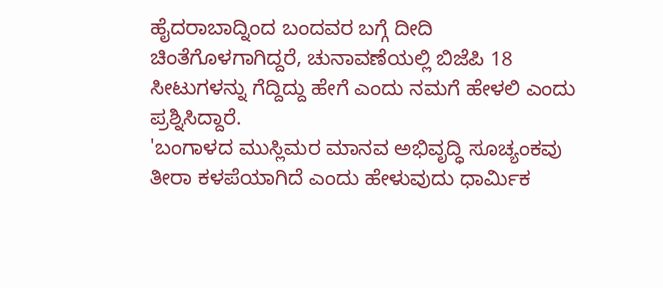ಹೈದರಾಬಾದ್ನಿಂದ ಬಂದವರ ಬಗ್ಗೆ ದೀದಿ ಚಿಂತೆಗೊಳಗಾಗಿದ್ದರೆ, ಚುನಾವಣೆಯಲ್ಲಿ ಬಿಜೆಪಿ 18 ಸೀಟುಗಳನ್ನು ಗೆದ್ದಿದ್ದು ಹೇಗೆ ಎಂದು ನಮಗೆ ಹೇಳಲಿ ಎಂದು ಪ್ರಶ್ನಿಸಿದ್ದಾರೆ.
'ಬಂಗಾಳದ ಮುಸ್ಲಿಮರ ಮಾನವ ಅಭಿವೃದ್ಧಿ ಸೂಚ್ಯಂಕವು ತೀರಾ ಕಳಪೆಯಾಗಿದೆ ಎಂದು ಹೇಳುವುದು ಧಾರ್ಮಿಕ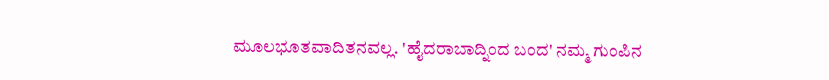ಮೂಲಭೂತವಾದಿತನವಲ್ಲ. 'ಹೈದರಾಬಾದ್ನಿಂದ ಬಂದ' ನಮ್ಮ ಗುಂಪಿನ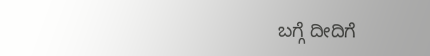ಬಗ್ಗೆ ದೀದಿಗೆ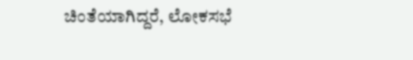ಚಿಂತೆಯಾಗಿದ್ದರೆ, ಲೋಕಸಭೆ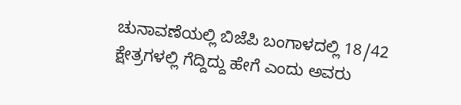ಚುನಾವಣೆಯಲ್ಲಿ ಬಿಜೆಪಿ ಬಂಗಾಳದಲ್ಲಿ 18/42 ಕ್ಷೇತ್ರಗಳಲ್ಲಿ ಗೆದ್ದಿದ್ದು ಹೇಗೆ ಎಂದು ಅವರು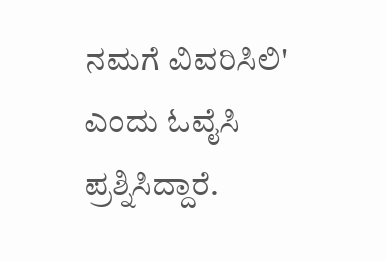ನಮಗೆ ವಿವರಿಸಿಲಿ' ಎಂದು ಓವೈಸಿ ಪ್ರಶ್ನಿಸಿದ್ದಾರೆ.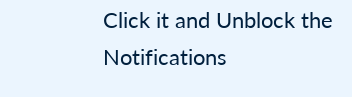Click it and Unblock the Notifications